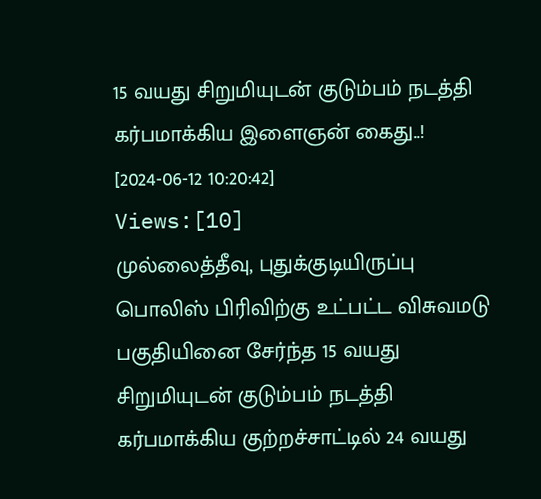15 வயது சிறுமியுடன் குடும்பம் நடத்தி கர்பமாக்கிய இளைஞன் கைது..!
[2024-06-12 10:20:42] Views:[10]
முல்லைத்தீவு, புதுக்குடியிருப்பு பொலிஸ் பிரிவிற்கு உட்பட்ட விசுவமடு பகுதியினை சேர்ந்த 15 வயது சிறுமியுடன் குடும்பம் நடத்தி கர்பமாக்கிய குற்றச்சாட்டில் 24 வயது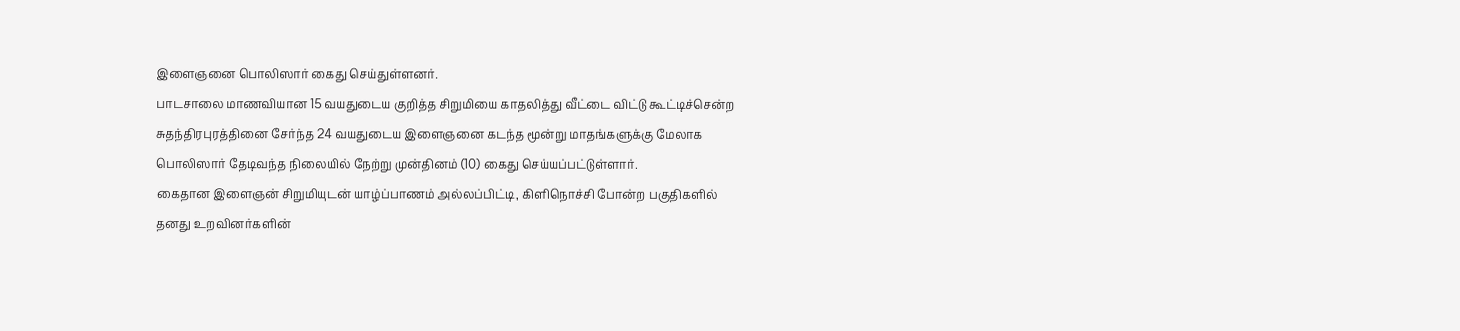இளைஞனை பொலிஸார் கைது செய்துள்ளனர்.
பாடசாலை மாணவியான 15 வயதுடைய குறித்த சிறுமியை காதலித்து வீட்டை விட்டு கூட்டிச்சென்ற சுதந்திரபுரத்தினை சேர்ந்த 24 வயதுடைய இளைஞனை கடந்த மூன்று மாதங்களுக்கு மேலாக பொலிஸார் தேடிவந்த நிலையில் நேற்று முன்தினம் (10) கைது செய்யப்பட்டுள்ளார்.
கைதான இளைஞன் சிறுமியுடன் யாழ்ப்பாணம் அல்லப்பிட்டி, கிளிநொச்சி போன்ற பகுதிகளில் தனது உறவினர்களின்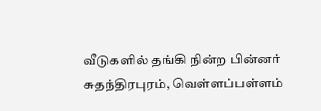வீடுகளில் தங்கி நின்ற பின்னர் சுதந்திரபுரம், வெள்ளப்பள்ளம்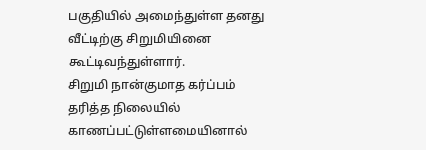பகுதியில் அமைந்துள்ள தனது வீட்டிற்கு சிறுமியினை கூட்டிவந்துள்ளார்.
சிறுமி நான்குமாத கர்ப்பம் தரித்த நிலையில் காணப்பட்டுள்ளமையினால்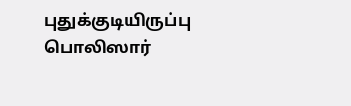புதுக்குடியிருப்பு பொலிஸார்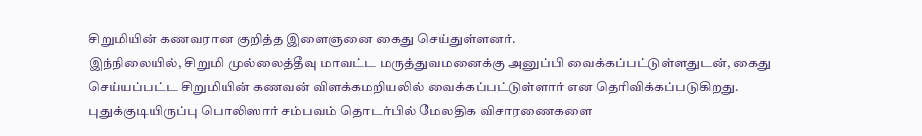சிறுமியின் கணவரான குறித்த இளைஞனை கைது செய்துள்ளனர்.
இந்நிலையில், சிறுமி முல்லைத்தீவு மாவட்ட மருத்துவமனைக்கு அனுப்பி வைக்கப்பட்டுள்ளதுடன், கைது செய்யப்பட்ட சிறுமியின் கணவன் விளக்கமறியலில் வைக்கப்பட்டுள்ளார் என தெரிவிக்கப்படுகிறது.
புதுக்குடியிருப்பு பொலிஸார் சம்பவம் தொடர்பில் மேலதிக விசாரணைகளை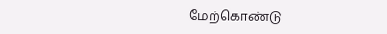மேற்கொண்டு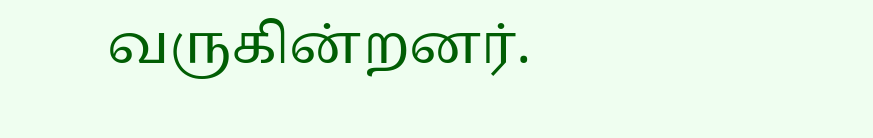வருகின்றனர்.